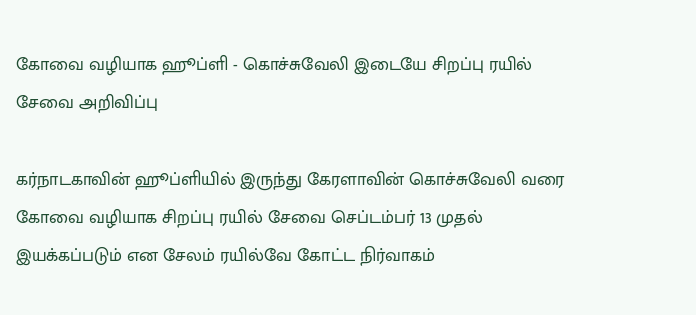கோவை வழியாக ஹூப்ளி - கொச்சுவேலி இடையே சிறப்பு ரயில் சேவை அறிவிப்பு

கர்நாடகாவின் ஹூப்ளியில் இருந்து கேரளாவின் கொச்சுவேலி வரை கோவை வழியாக சிறப்பு ரயில் சேவை செப்டம்பர் 13 முதல் இயக்கப்படும் என சேலம் ரயில்வே கோட்ட நிர்வாகம்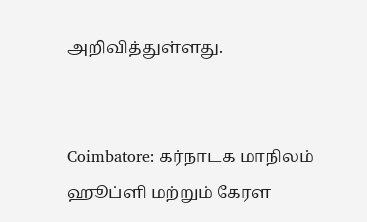அறிவித்துள்ளது.


Coimbatore: கர்நாடக மாநிலம் ஹூப்ளி மற்றும் கேரள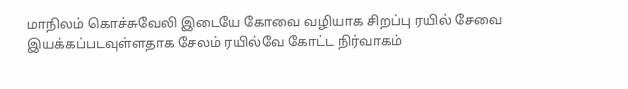மாநிலம் கொச்சுவேலி இடையே கோவை வழியாக சிறப்பு ரயில் சேவை இயக்கப்படவுள்ளதாக சேலம் ரயில்வே கோட்ட நிர்வாகம்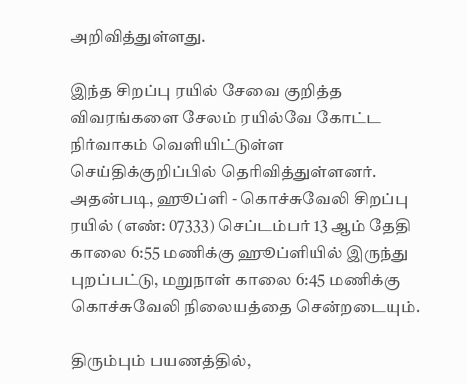அறிவித்துள்ளது.

இந்த சிறப்பு ரயில் சேவை குறித்த விவரங்களை சேலம் ரயில்வே கோட்ட நிர்வாகம் வெளியிட்டுள்ள செய்திக்குறிப்பில் தெரிவித்துள்ளனர். அதன்படி, ஹூப்ளி - கொச்சுவேலி சிறப்பு ரயில் (எண்: 07333) செப்டம்பர் 13 ஆம் தேதி காலை 6:55 மணிக்கு ஹூப்ளியில் இருந்து புறப்பட்டு, மறுநாள் காலை 6:45 மணிக்கு கொச்சுவேலி நிலையத்தை சென்றடையும்.

திரும்பும் பயணத்தில்,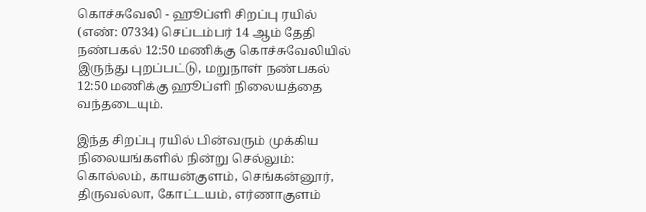கொச்சுவேலி - ஹூப்ளி சிறப்பு ரயில் (எண்: 07334) செப்டம்பர் 14 ஆம் தேதி நண்பகல் 12:50 மணிக்கு கொச்சுவேலியில் இருந்து புறப்பட்டு, மறுநாள் நண்பகல் 12:50 மணிக்கு ஹூப்ளி நிலையத்தை வந்தடையும்.

இந்த சிறப்பு ரயில் பின்வரும் முக்கிய நிலையங்களில் நின்று செல்லும்: கொல்லம், காயன்குளம், செங்கன்னூர், திருவல்லா, கோட்டயம், எர்ணாகுளம்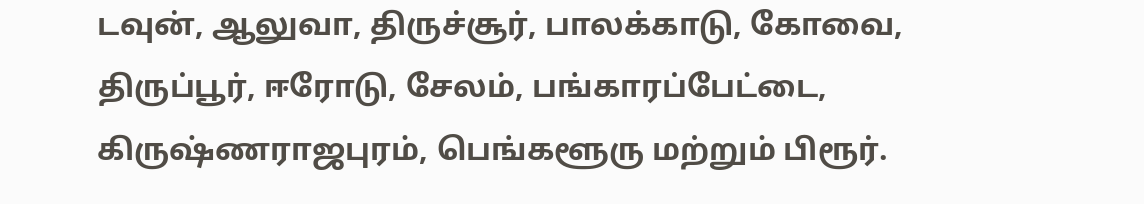டவுன், ஆலுவா, திருச்சூர், பாலக்காடு, கோவை, திருப்பூர், ஈரோடு, சேலம், பங்காரப்பேட்டை, கிருஷ்ணராஜபுரம், பெங்களூரு மற்றும் பிரூர்.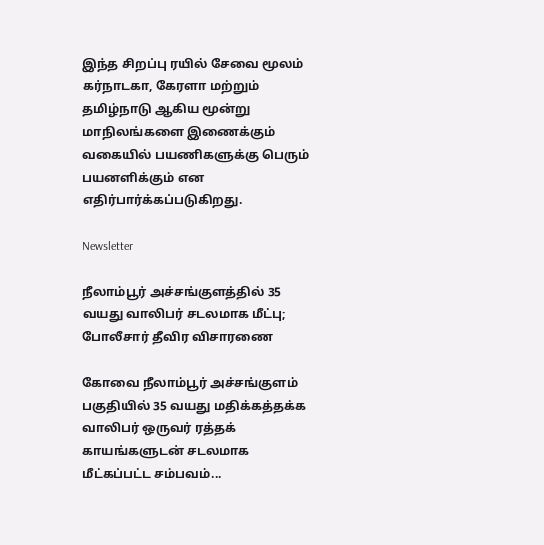இந்த சிறப்பு ரயில் சேவை மூலம் கர்நாடகா, கேரளா மற்றும் தமிழ்நாடு ஆகிய மூன்று மாநிலங்களை இணைக்கும் வகையில் பயணிகளுக்கு பெரும் பயனளிக்கும் என எதிர்பார்க்கப்படுகிறது.

Newsletter

நீலாம்பூர் அச்சங்குளத்தில் 35 வயது வாலிபர் சடலமாக மீட்பு; போலீசார் தீவிர விசாரணை

கோவை நீலாம்பூர் அச்சங்குளம் பகுதியில் 35 வயது மதிக்கத்தக்க வாலிபர் ஒருவர் ரத்தக் காயங்களுடன் சடலமாக மீட்கப்பட்ட சம்பவம்...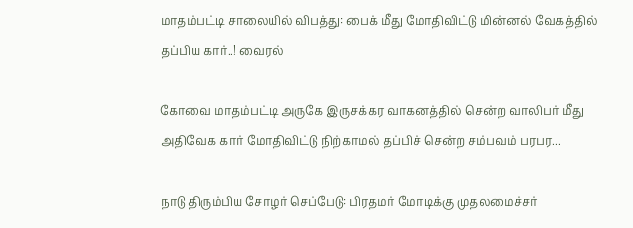மாதம்பட்டி சாலையில் விபத்து: பைக் மீது மோதிவிட்டு மின்னல் வேகத்தில் தப்பிய கார்..! வைரல்

கோவை மாதம்பட்டி அருகே இருசக்கர வாகனத்தில் சென்ற வாலிபர் மீது அதிவேக கார் மோதிவிட்டு நிற்காமல் தப்பிச் சென்ற சம்பவம் பரபர...

நாடு திரும்பிய சோழர் செப்பேடு: பிரதமர் மோடிக்கு முதலமைச்சர்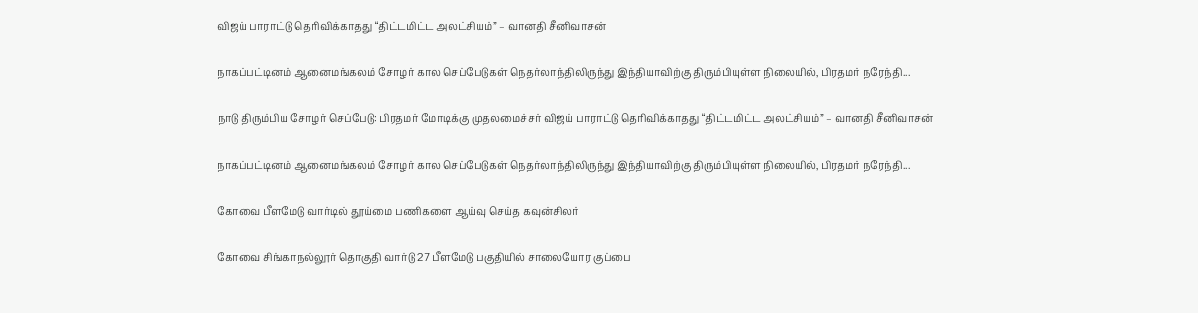விஜய் பாராட்டு தெரிவிக்காதது “திட்டமிட்ட அலட்சியம்” – வானதி சீனிவாசன்

நாகப்பட்டினம் ஆனைமங்கலம் சோழர் கால செப்பேடுகள் நெதர்லாந்திலிருந்து இந்தியாவிற்கு திரும்பியுள்ள நிலையில், பிரதமர் நரேந்தி...

நாடு திரும்பிய சோழர் செப்பேடு: பிரதமர் மோடிக்கு முதலமைச்சர் விஜய் பாராட்டு தெரிவிக்காதது “திட்டமிட்ட அலட்சியம்” – வானதி சீனிவாசன்

நாகப்பட்டினம் ஆனைமங்கலம் சோழர் கால செப்பேடுகள் நெதர்லாந்திலிருந்து இந்தியாவிற்கு திரும்பியுள்ள நிலையில், பிரதமர் நரேந்தி...

கோவை பீளமேடு வார்டில் தூய்மை பணிகளை ஆய்வு செய்த கவுன்சிலர்

கோவை சிங்காநல்லூர் தொகுதி வார்டு 27 பீளமேடு பகுதியில் சாலையோர குப்பை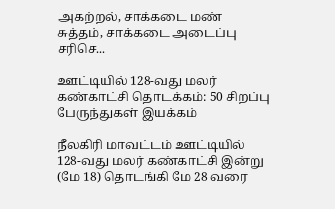அகற்றல், சாக்கடை மண் சுத்தம், சாக்கடை அடைப்பு சரிசெ...

ஊட்டியில் 128-வது மலர் கண்காட்சி தொடக்கம்: 50 சிறப்பு பேருந்துகள் இயக்கம்

நீலகிரி மாவட்டம் ஊட்டியில் 128-வது மலர் கண்காட்சி இன்று (மே 18) தொடங்கி மே 28 வரை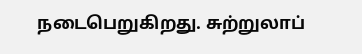நடைபெறுகிறது. சுற்றுலாப்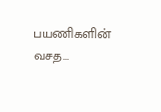பயணிகளின் வசத...